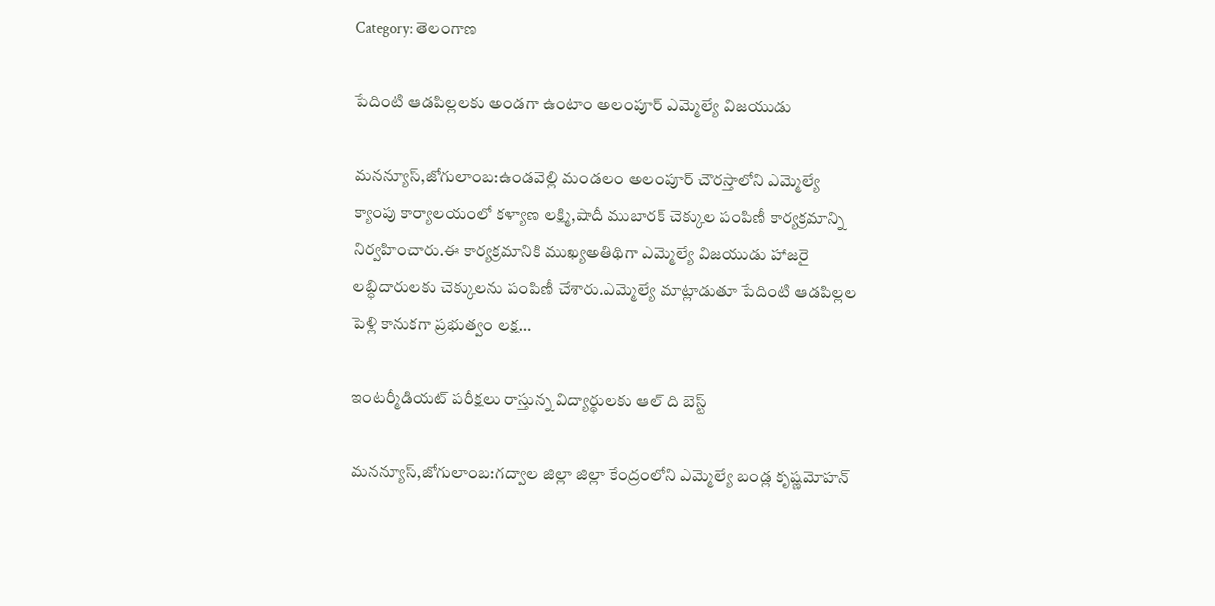Category: తెలంగాణ

పేదింటి ఆడపిల్లలకు అండగా ఉంటాం అలంపూర్ ఎమ్మెల్యే విజయుడు

మనన్యూస్,జోగులాంబ:ఉండవెల్లి మండలం అలంపూర్ చౌరస్తాలోని ఎమ్మెల్యే క్యాంపు కార్యాలయంలో కళ్యాణ లక్ష్మి,షాదీ ముబారక్ చెక్కుల పంపిణీ కార్యక్రమాన్ని నిర్వహించారు.ఈ కార్యక్రమానికి ముఖ్యఅతిథిగా ఎమ్మెల్యే విజయుడు హాజరై లబ్ధిదారులకు చెక్కులను పంపిణీ చేశారు.ఎమ్మెల్యే మాట్లాడుతూ పేదింటి ఆడపిల్లల పెళ్లి కానుకగా ప్రభుత్వం లక్ష…

ఇంటర్మీడియట్ పరీక్షలు రాస్తున్న విద్యార్థులకు ఆల్ ది బెస్ట్

మనన్యూస్,జోగులాంబ:గద్వాల జిల్లా జిల్లా కేంద్రంలోని ఎమ్మెల్యే బండ్ల కృష్ణమోహన్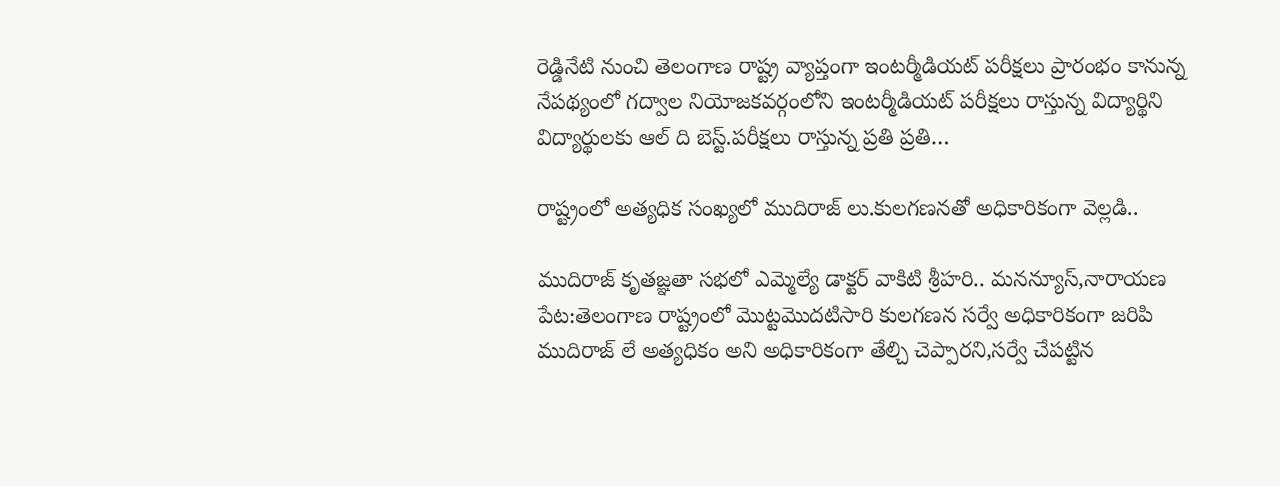రెడ్డినేటి నుంచి తెలంగాణ రాష్ట్ర వ్యాప్తంగా ఇంటర్మీడియట్ పరీక్షలు ప్రారంభం కానున్న నేపథ్యంలో గద్వాల నియోజకవర్గంలోని ఇంటర్మీడియట్ పరీక్షలు రాస్తున్న విద్యార్థిని విద్యార్థులకు ఆల్ ది బెస్ట్.పరీక్షలు రాస్తున్న ప్రతి ప్రతి…

రాష్ట్రంలో అత్యధిక సంఖ్యలో ముదిరాజ్ లు.కులగణనతో అధికారికంగా వెల్లడి..

ముదిరాజ్ కృతజ్ఞతా సభలో ఎమ్మెల్యే డాక్టర్ వాకిటి శ్రీహరి.. మనన్యూస్,నారాయణ పేట:తెలంగాణ రాష్ట్రంలో మొట్టమొదటిసారి కులగణన సర్వే అధికారికంగా జరిపి ముదిరాజ్ లే అత్యధికం అని అధికారికంగా తేల్చి చెప్పారని,సర్వే చేపట్టిన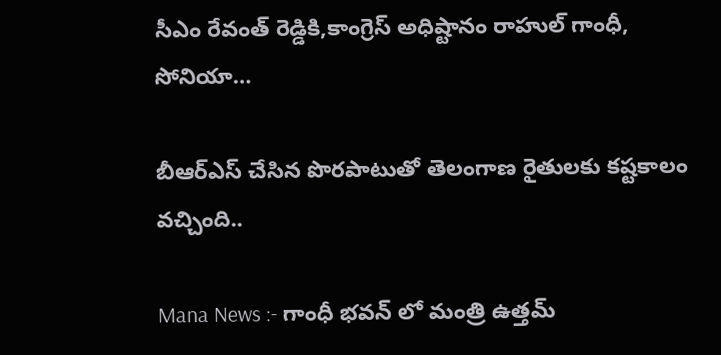సీఎం రేవంత్ రెడ్డికి,కాంగ్రెస్ అధిష్టానం రాహుల్ గాంధీ, సోనియా…

బీఆర్ఎస్ చేసిన పొరపాటుతో తెలంగాణ రైతులకు కష్టకాలం వచ్చింది..

Mana News :- గాంధీ భవన్ లో మంత్రి ఉత్తమ్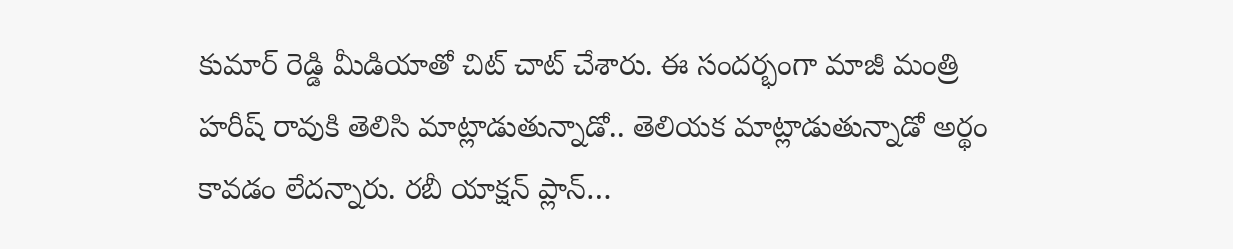కుమార్ రెడ్డి మీడియాతో చిట్ చాట్ చేశారు. ఈ సందర్భంగా మాజీ మంత్రి హరీష్ రావుకి తెలిసి మాట్లాడుతున్నాడో.. తెలియక మాట్లాడుతున్నాడో అర్థం కావడం లేదన్నారు. రబీ యాక్షన్ ప్లాన్…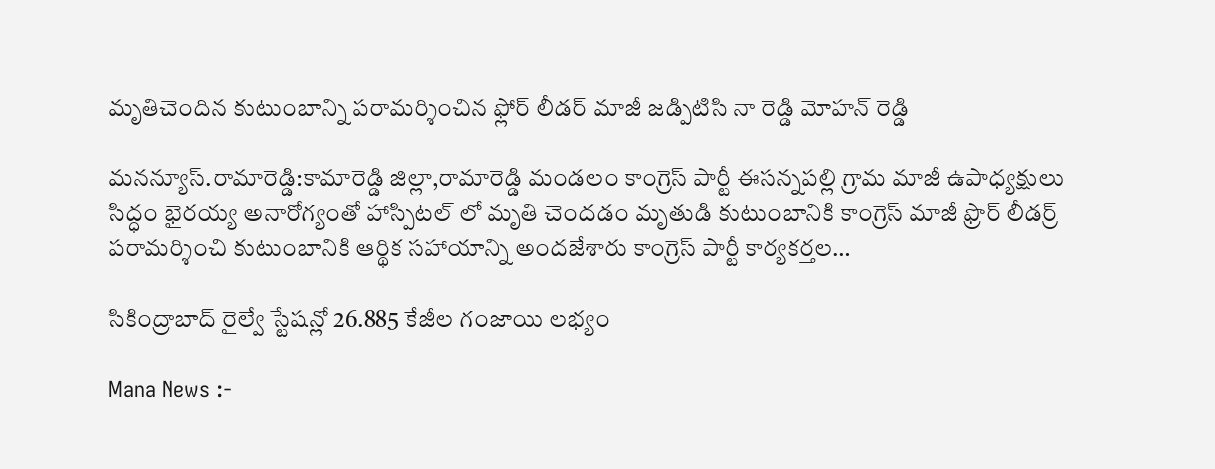మృతిచెందిన కుటుంబాన్ని పరామర్శించిన ఫ్లోర్ లీడర్ మాజీ జడ్పిటిసి నా రెడ్డి మోహన్ రెడ్డి

మనన్యూస్.రామారెడ్డి:కామారెడ్డి జిల్లా,రామారెడ్డి మండలం కాంగ్రెస్ పార్టీ ఈసన్నపల్లి గ్రామ మాజీ ఉపాధ్యక్షులు సిద్ధం భైరయ్య అనారోగ్యంతో హాస్పిటల్ లో మృతి చెందడం మృతుడి కుటుంబానికి కాంగ్రెస్ మాజీ ఫ్రొర్ లీడర్ర్ పరామర్శించి కుటుంబానికి ఆర్థిక సహాయాన్ని అందజేశారు కాంగ్రెస్ పార్టీ కార్యకర్తల…

సికింద్రాబాద్ రైల్వే స్టేషన్లో 26.885 కేజీల గంజాయి లభ్యం

Mana News :-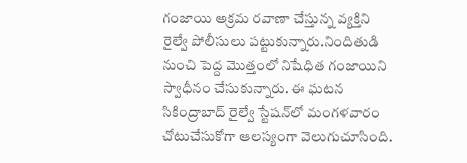గంజాయి అక్రమ రవాణా చేస్తున్న వ్యక్తిని రైల్వే పోలీసులు పట్టుకున్నారు.నిందితుడి నుంచి పెద్ద మొత్తంలో నిషేధిత గంజాయిని స్వాధీనం చేసుకున్నారు. ఈ ఘటన సికింద్రాబాద్ రైల్వే స్టేషన్‌లో మంగళవారం చోటుచేసుకోగా ఆలస్యంగా వెలుగుచూసింది.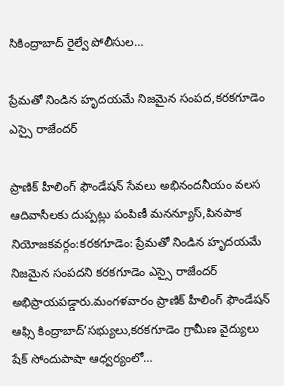సికింద్రాబాద్ రైల్వే పోలీసుల…

ప్రేమతో నిండిన హృదయమే నిజమైన సంపద,కరకగూడెం ఎస్సై రాజేందర్

ప్రాణిక్ హీలింగ్ ఫౌండేషన్ సేవలు అభినందనీయం వలస ఆదివాసీలకు దుప్పట్లు పంపిణీ మనన్యూస్,పినపాక నియోజకవర్గం:కరకగూడెం: ప్రేమతో నిండిన హృదయమే నిజమైన సంపదని కరకగూడెం ఎస్సై రాజేందర్ అభిప్రాయపడ్డారు.మంగళవారం ప్రాణిక్ హీలింగ్ ఫౌండేషన్ ఆఫ్సి కింద్రాబాద్’సభ్యులు,కరకగూడెం గ్రామీణ వైద్యులు షేక్ సోందుపాషా ఆధ్వర్యంలో…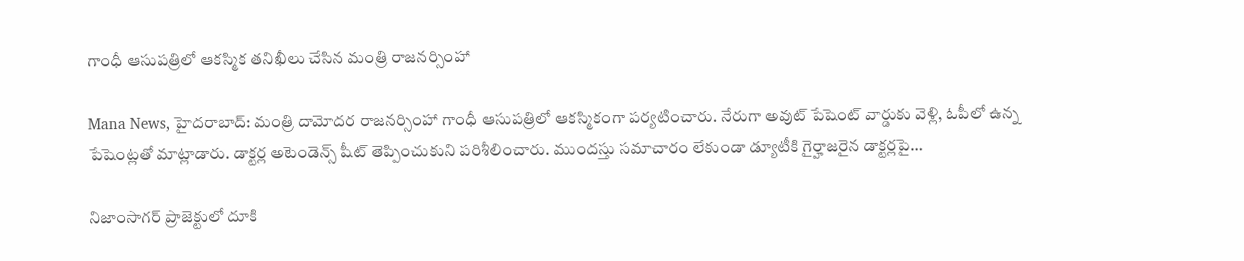గాంధీ ఆసుపత్రిలో ఆకస్మిక తనిఖీలు చేసిన మంత్రి రాజనర్సింహా

Mana News, హైదరాబాద్: మంత్రి దామోదర రాజనర్సింహా గాంధీ ఆసుపత్రిలో ఆకస్మికంగా పర్యటించారు. నేరుగా అవుట్ పేషెంట్ వార్డుకు వెళ్లి, ఓపీలో ఉన్న పేషెంట్లతో మాట్లాడారు. డాక్టర్ల అటెండెన్స్‌ షీట్ తెప్పించుకుని పరిశీలించారు. ముందస్తు సమాచారం లేకుండా డ్యూటీకి గైర్హాజరైన డాక్టర్లపై…

నిజాంసాగర్ ప్రాజెక్టులో దూకి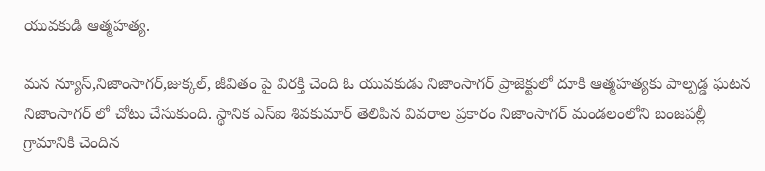యువకుడి ఆత్మహత్య.

మన న్యూస్,నిజాంసాగర్,జుక్కల్, జీవితం పై విరక్తి చెంది ఓ యువకుడు నిజాంసాగర్ ప్రాజెక్టులో దూకి ఆత్మహత్యకు పాల్పడ్డ ఘటన నిజాంసాగర్ లో చోటు చేసుకుంది. స్థానిక ఎస్ఐ శివకుమార్ తెలిపిన వివరాల ప్రకారం నిజాంసాగర్ మండలంలోని బంజపల్లీ గ్రామానికి చెందిన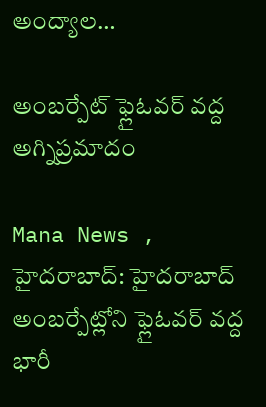అంద్యాల…

అంబర్పేట్ ఫ్లైఓవర్ వద్ద అగ్నిప్రమాదం

Mana News , హైదరాబాద్: హైదరాబాద్ అంబర్పేట్లోని ఫ్లైఓవర్ వద్ద భారీ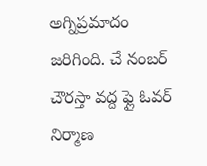అగ్నిప్రమాదం జరిగింది. చే నంబర్ చౌరస్తా వద్ద ఫ్లై ఓవర్ నిర్మాణ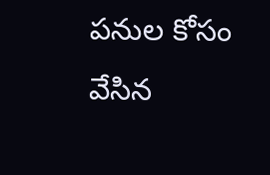పనుల కోసం వేసిన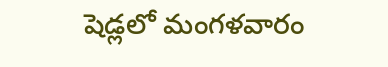షెడ్లలో మంగళవారం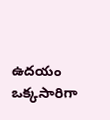ఉదయం ఒక్కసారిగా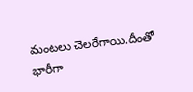మంటలు చెలరేగాయి.దీంతో భారీగా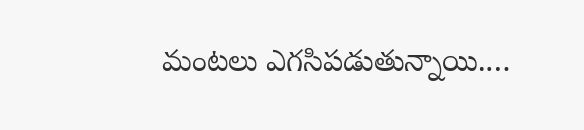మంటలు ఎగసిపడుతున్నాయి.…